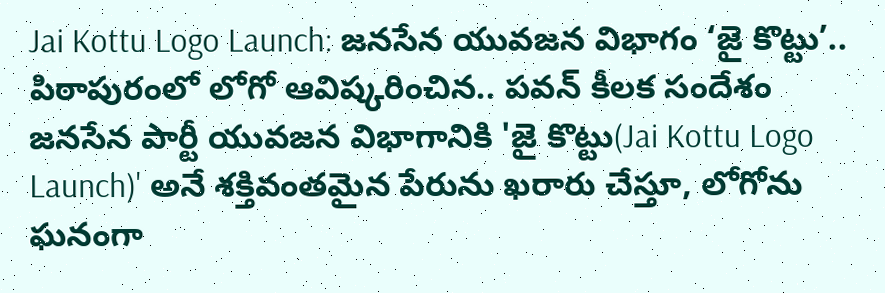Jai Kottu Logo Launch: జనసేన యువజన విభాగం ‘జై కొట్టు’.. పిఠాపురంలో లోగో ఆవిష్కరించిన.. పవన్ కీలక సందేశం
జనసేన పార్టీ యువజన విభాగానికి 'జై కొట్టు(Jai Kottu Logo Launch)' అనే శక్తివంతమైన పేరును ఖరారు చేస్తూ, లోగోను ఘనంగా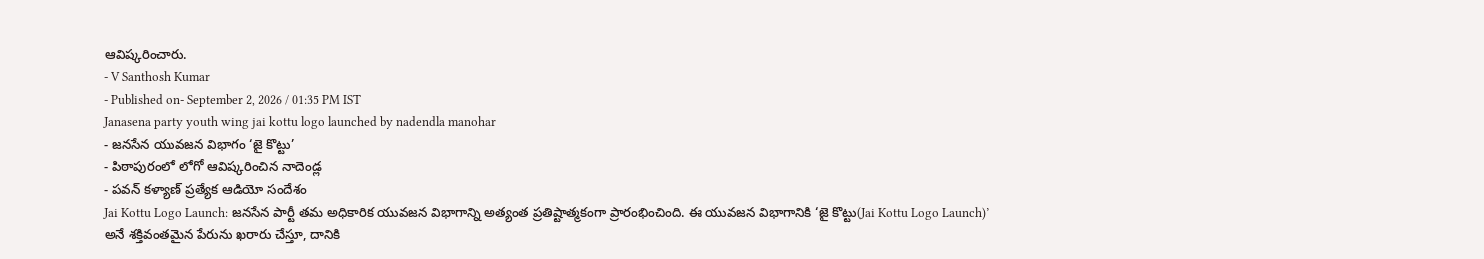ఆవిష్కరించారు.
- V Santhosh Kumar
- Published on- September 2, 2026 / 01:35 PM IST
Janasena party youth wing jai kottu logo launched by nadendla manohar
- జనసేన యువజన విభాగం ‘జై కొట్టు’
- పిఠాపురంలో లోగో ఆవిష్కరించిన నాదెండ్ల
- పవన్ కళ్యాణ్ ప్రత్యేక ఆడియో సందేశం
Jai Kottu Logo Launch: జనసేన పార్టీ తమ అధికారిక యువజన విభాగాన్ని అత్యంత ప్రతిష్టాత్మకంగా ప్రారంభించింది. ఈ యువజన విభాగానికి ‘జై కొట్టు(Jai Kottu Logo Launch)’ అనే శక్తివంతమైన పేరును ఖరారు చేస్తూ, దానికి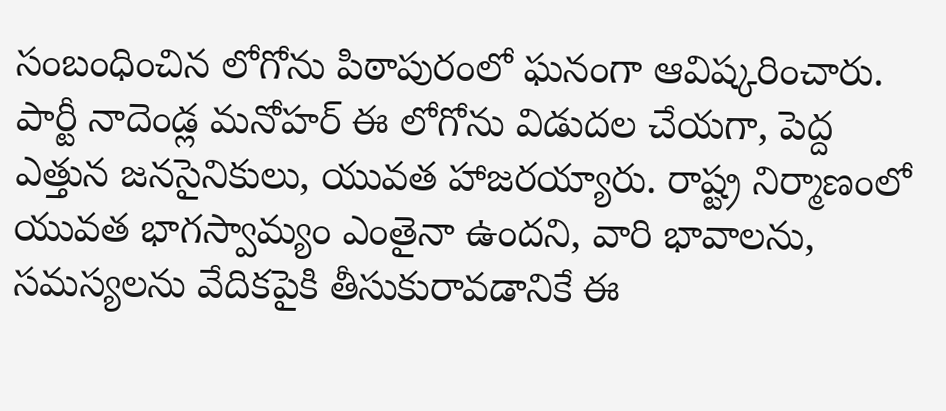సంబంధించిన లోగోను పిఠాపురంలో ఘనంగా ఆవిష్కరించారు. పార్టీ నాదెండ్ల మనోహర్ ఈ లోగోను విడుదల చేయగా, పెద్ద ఎత్తున జనసైనికులు, యువత హాజరయ్యారు. రాష్ట్ర నిర్మాణంలో యువత భాగస్వామ్యం ఎంతైనా ఉందని, వారి భావాలను, సమస్యలను వేదికపైకి తీసుకురావడానికే ఈ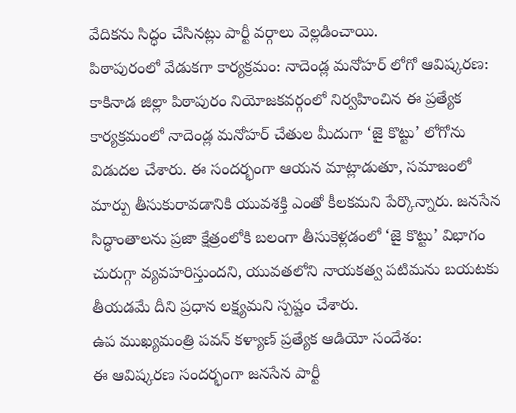వేదికను సిద్ధం చేసినట్లు పార్టీ వర్గాలు వెల్లడించాయి.
పిఠాపురంలో వేడుకగా కార్యక్రమం: నాదెండ్ల మనోహర్ లోగో ఆవిష్కరణ:
కాకినాడ జిల్లా పిఠాపురం నియోజకవర్గంలో నిర్వహించిన ఈ ప్రత్యేక కార్యక్రమంలో నాదెండ్ల మనోహర్ చేతుల మీదుగా ‘జై కొట్టు’ లోగోను విడుదల చేశారు. ఈ సందర్భంగా ఆయన మాట్లాడుతూ, సమాజంలో మార్పు తీసుకురావడానికి యువశక్తి ఎంతో కీలకమని పేర్కొన్నారు. జనసేన సిద్ధాంతాలను ప్రజా క్షేత్రంలోకి బలంగా తీసుకెళ్లడంలో ‘జై కొట్టు’ విభాగం చురుగ్గా వ్యవహరిస్తుందని, యువతలోని నాయకత్వ పటిమను బయటకు తీయడమే దీని ప్రధాన లక్ష్యమని స్పష్టం చేశారు.
ఉప ముఖ్యమంత్రి పవన్ కళ్యాణ్ ప్రత్యేక ఆడియో సందేశం:
ఈ ఆవిష్కరణ సందర్భంగా జనసేన పార్టీ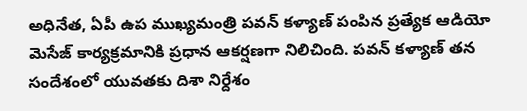అధినేత, ఏపీ ఉప ముఖ్యమంత్రి పవన్ కళ్యాణ్ పంపిన ప్రత్యేక ఆడియో మెసేజ్ కార్యక్రమానికి ప్రధాన ఆకర్షణగా నిలిచింది. పవన్ కళ్యాణ్ తన సందేశంలో యువతకు దిశా నిర్దేశం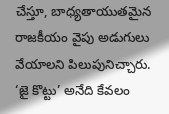చేస్తూ, బాధ్యతాయుతమైన రాజకీయం వైపు అడుగులు వేయాలని పిలుపునిచ్చారు. ‘జై కొట్టు’ అనేది కేవలం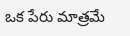ఒక పేరు మాత్రమే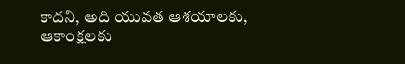కాదని, అది యువత ఆశయాలకు, ఆకాంక్షలకు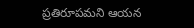ప్రతిరూపమని ఆయన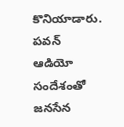కొనియాడారు. పవన్ ఆడియో సందేశంతో జనసేన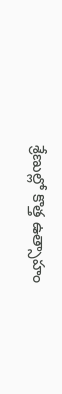శ్రేణుల్లో కొత్త ఉత్సాహం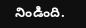నిండింది.